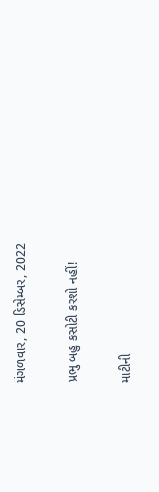મંગળવાર, 20 ડિસેમ્બર, 2022

પ્રભુ બહુ કસોટી કરશો નહીં!

માટીની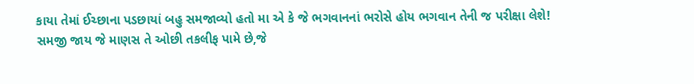કાયા તેમાં ઈચ્છાના પડછાયાં બહુ સમજાવ્યો હતો મા એ કે જે ભગવાનનાં ભરોસે હોય ભગવાન તેની જ પરીક્ષા લેશે!
સમજી જાય જે માણસ તે ઓછી તકલીફ પામે છે,જે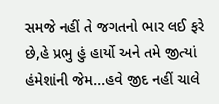સમજે નહીં તે જગતનો ભાર લઈ ફરે છે,હે પ્રભુ હું હાર્યો અને તમે જીત્યાં હંમેશાંની જેમ...હવે જીદ નહીં ચાલે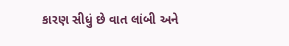કારણ સીધું છે વાત લાંબી અને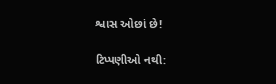શ્વાસ ઓછાં છે!

ટિપ્પણીઓ નથી: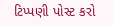ટિપ્પણી પોસ્ટ કરો